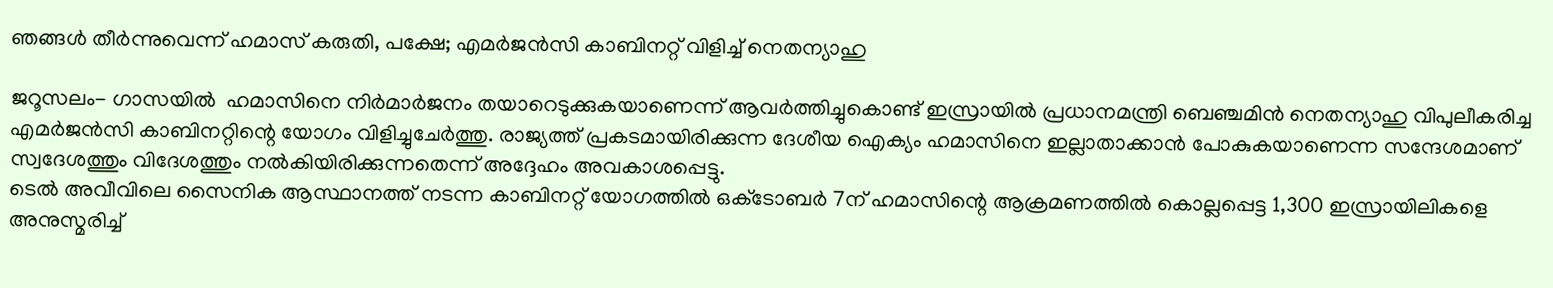ഞങ്ങള്‍ തീര്‍ന്നുവെന്ന് ഹമാസ് കരുതി, പക്ഷേ; എമര്‍ജന്‍സി കാബിനറ്റ് വിളിച്ച് നെതന്യാഹു

ജറൂസലം- ഗാസയില്‍  ഹമാസിനെ നിര്‍മാര്‍ജനം തയാറെടുക്കുകയാണെന്ന് ആവര്‍ത്തിച്ചുകൊണ്ട് ഇസ്രായില്‍ പ്രധാനമന്ത്രി ബെഞ്ചമിന്‍ നെതന്യാഹു വിപുലീകരിച്ച എമര്‍ജന്‍സി കാബിനറ്റിന്റെ യോഗം വിളിച്ചുചേര്‍ത്തു. രാജ്യത്ത് പ്രകടമായിരിക്കുന്ന ദേശീയ ഐക്യം ഹമാസിനെ ഇല്ലാതാക്കാന്‍ പോകുകയാണെന്ന സന്ദേശമാണ് സ്വദേശത്തും വിദേശത്തും നല്‍കിയിരിക്കുന്നതെന്ന് അദ്ദേഹം അവകാശപ്പെട്ടു.
ടെല്‍ അവീവിലെ സൈനിക ആസ്ഥാനത്ത് നടന്ന കാബിനറ്റ് യോഗത്തില്‍ ഒക്‌ടോബര്‍ 7ന് ഹമാസിന്റെ ആക്രമണത്തില്‍ കൊല്ലപ്പെട്ട 1,300 ഇസ്രായിലികളെ അനുസ്മരിച്ച്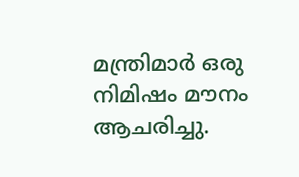മന്ത്രിമാര്‍ ഒരു നിമിഷം മൗനം ആചരിച്ചു.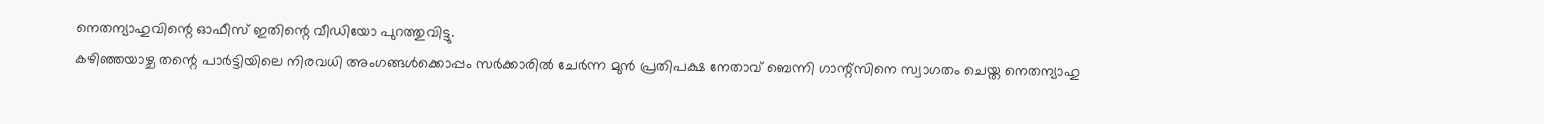നെതന്യാഹുവിന്റെ ഓഫീസ് ഇതിന്റെ വീഡിയോ പുറത്തുവിട്ടു.
കഴിഞ്ഞയാഴ്ച തന്റെ പാര്‍ട്ടിയിലെ നിരവധി അംഗങ്ങള്‍ക്കൊപ്പം സര്‍ക്കാരില്‍ ചേര്‍ന്ന മുന്‍ പ്രതിപക്ഷ നേതാവ് ബെന്നി ഗാന്റ്‌സിനെ സ്വാഗതം ചെയ്ത നെതന്യാഹു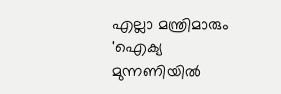എല്ലാ മന്ത്രിമാരും 'ഐക്യ മുന്നണിയില്‍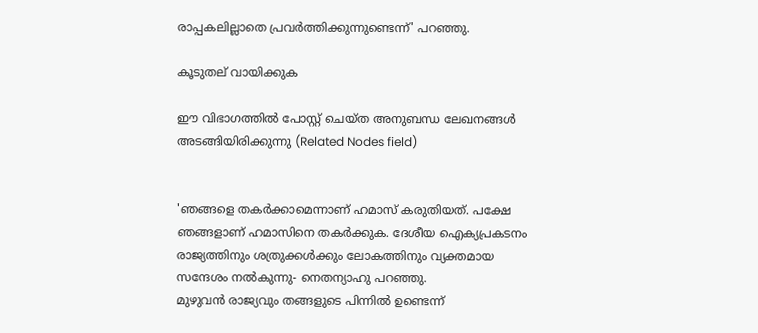രാപ്പകലില്ലാതെ പ്രവര്‍ത്തിക്കുന്നുണ്ടെന്ന്' പറഞ്ഞു.

കൂടുതല് വായിക്കുക

ഈ വിഭാഗത്തിൽ പോസ്റ്റ് ചെയ്ത അനുബന്ധ ലേഖനങ്ങൾ അടങ്ങിയിരിക്കുന്നു (Related Nodes field)


'ഞങ്ങളെ തകര്‍ക്കാമെന്നാണ് ഹമാസ് കരുതിയത്. പക്ഷേ ഞങ്ങളാണ് ഹമാസിനെ തകര്‍ക്കുക. ദേശീയ ഐക്യപ്രകടനം രാജ്യത്തിനും ശത്രുക്കള്‍ക്കും ലോകത്തിനും വ്യക്തമായ സന്ദേശം നല്‍കുന്നു- നെതന്യാഹു പറഞ്ഞു.
മുഴുവന്‍ രാജ്യവും തങ്ങളുടെ പിന്നില്‍ ഉണ്ടെന്ന്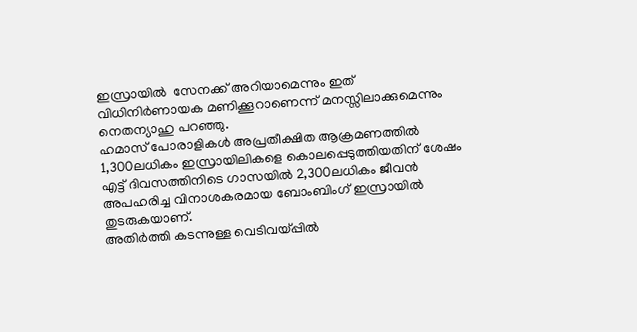ഇസ്രായില്‍  സേനക്ക് അറിയാമെന്നും ഇത് വിധിനിര്‍ണായക മണിക്കൂറാണെന്ന് മനസ്സിലാക്കുമെന്നും നെതന്യാഹു പറഞ്ഞു.
ഹമാസ് പോരാളികള്‍ അപ്രതീക്ഷിത ആക്രമണത്തില്‍ 1,300ലധികം ഇസ്രായിലികളെ കൊലപ്പെടുത്തിയതിന് ശേഷം എട്ട് ദിവസത്തിനിടെ ഗാസയില്‍ 2,300ലധികം ജീവന്‍ അപഹരിച്ച വിനാശകരമായ ബോംബിംഗ് ഇസ്രായില്‍ തുടരുകയാണ്.
അതിര്‍ത്തി കടന്നുള്ള വെടിവയ്പ്പില്‍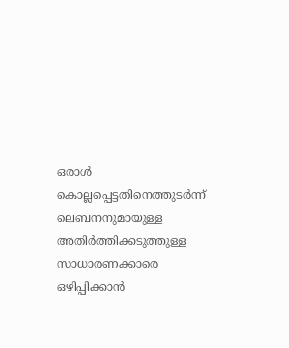ഒരാള്‍ കൊല്ലപ്പെട്ടതിനെത്തുടര്‍ന്ന് ലെബനനുമായുള്ള അതിര്‍ത്തിക്കടുത്തുള്ള സാധാരണക്കാരെ ഒഴിപ്പിക്കാന്‍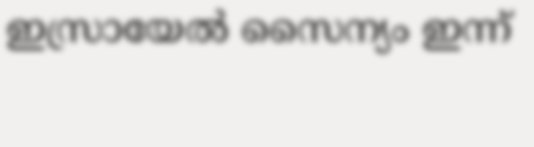ഇസ്രായേല്‍ സൈന്യം ഇന്ന്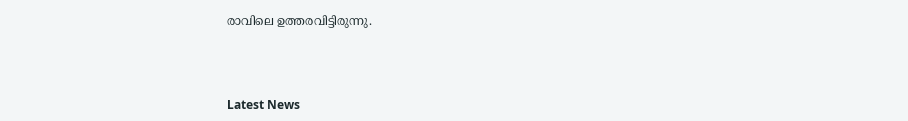രാവിലെ ഉത്തരവിട്ടിരുന്നു.



Latest News